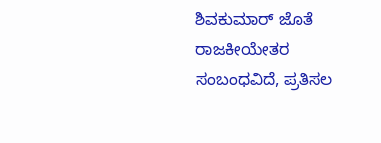ಶಿವಕುಮಾರ್ ಜೊತೆ ರಾಜಕೀಯೇತರ ಸಂಬಂಧವಿದೆ, ಪ್ರತಿಸಲ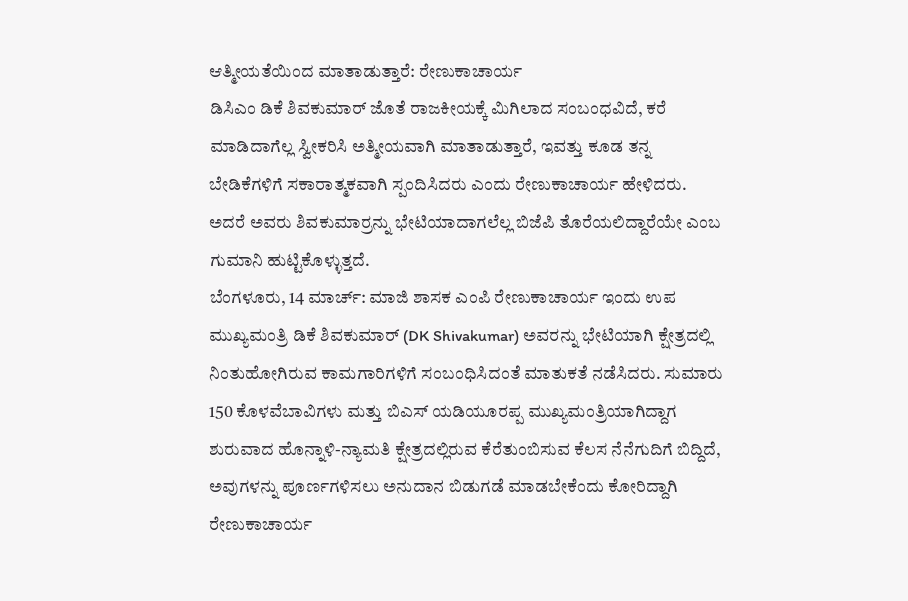ಆತ್ಮೀಯತೆಯಿಂದ ಮಾತಾಡುತ್ತಾರೆ: ರೇಣುಕಾಚಾರ್ಯ
ಡಿಸಿಎಂ ಡಿಕೆ ಶಿವಕುಮಾರ್ ಜೊತೆ ರಾಜಕೀಯಕ್ಕೆ ಮಿಗಿಲಾದ ಸಂಬಂಧವಿದೆ, ಕರೆ ಮಾಡಿದಾಗೆಲ್ಲ ಸ್ವೀಕರಿಸಿ ಅತ್ಮೀಯವಾಗಿ ಮಾತಾಡುತ್ತಾರೆ, ಇವತ್ತು ಕೂಡ ತನ್ನ ಬೇಡಿಕೆಗಳಿಗೆ ಸಕಾರಾತ್ಮಕವಾಗಿ ಸ್ಪಂದಿಸಿದರು ಎಂದು ರೇಣುಕಾಚಾರ್ಯ ಹೇಳಿದರು. ಅದರೆ ಅವರು ಶಿವಕುಮಾರ್ರನ್ನು ಭೇಟಿಯಾದಾಗಲೆಲ್ಲ ಬಿಜೆಪಿ ತೊರೆಯಲಿದ್ದಾರೆಯೇ ಎಂಬ ಗುಮಾನಿ ಹುಟ್ಟಿಕೊಳ್ಳುತ್ತದೆ.
ಬೆಂಗಳೂರು, 14 ಮಾರ್ಚ್: ಮಾಜಿ ಶಾಸಕ ಎಂಪಿ ರೇಣುಕಾಚಾರ್ಯ ಇಂದು ಉಪ ಮುಖ್ಯಮಂತ್ರಿ ಡಿಕೆ ಶಿವಕುಮಾರ್ (DK Shivakumar) ಅವರನ್ನು ಭೇಟಿಯಾಗಿ ಕ್ಷೇತ್ರದಲ್ಲಿ ನಿಂತುಹೋಗಿರುವ ಕಾಮಗಾರಿಗಳಿಗೆ ಸಂಬಂಧಿಸಿದಂತೆ ಮಾತುಕತೆ ನಡೆಸಿದರು. ಸುಮಾರು 150 ಕೊಳವೆಬಾವಿಗಳು ಮತ್ತು ಬಿಎಸ್ ಯಡಿಯೂರಪ್ಪ ಮುಖ್ಯಮಂತ್ರಿಯಾಗಿದ್ದಾಗ ಶುರುವಾದ ಹೊನ್ನಾಳಿ-ನ್ಯಾಮತಿ ಕ್ಷೇತ್ರದಲ್ಲಿರುವ ಕೆರೆತುಂಬಿಸುವ ಕೆಲಸ ನೆನೆಗುದಿಗೆ ಬಿದ್ದಿದೆ, ಅವುಗಳನ್ನು ಪೂರ್ಣಗಳಿಸಲು ಅನುದಾನ ಬಿಡುಗಡೆ ಮಾಡಬೇಕೆಂದು ಕೋರಿದ್ದಾಗಿ ರೇಣುಕಾಚಾರ್ಯ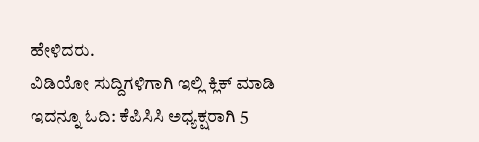ಹೇಳಿದರು.
ವಿಡಿಯೋ ಸುದ್ದಿಗಳಿಗಾಗಿ ಇಲ್ಲಿ ಕ್ಲಿಕ್ ಮಾಡಿ
ಇದನ್ನೂ ಓದಿ: ಕೆಪಿಸಿಸಿ ಅಧ್ಯಕ್ಷರಾಗಿ 5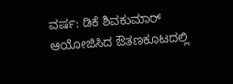ವರ್ಷ: ಡಿಕೆ ಶಿವಕುಮಾರ್ ಆಯೋಜಿಸಿದ ಔತಣಕೂಟದಲ್ಲಿ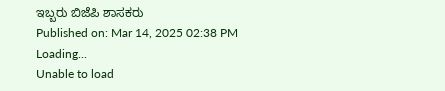ಇಬ್ಬರು ಬಿಜೆಪಿ ಶಾಸಕರು
Published on: Mar 14, 2025 02:38 PM
Loading...
Unable to load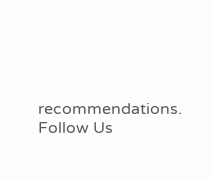recommendations.
Follow Us